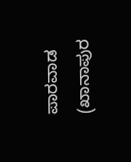ಪಾರವಾಡ (ಖಾನಾಪುರ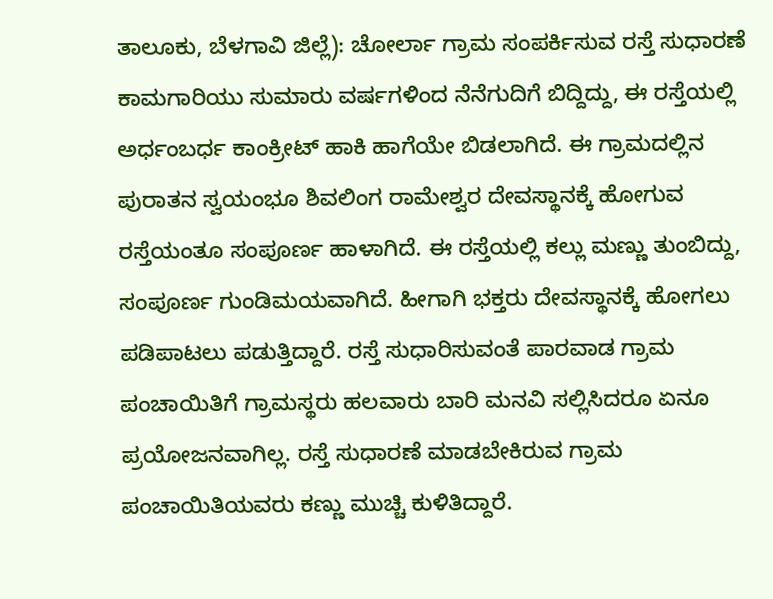ತಾಲೂಕು, ಬೆಳಗಾವಿ ಜಿಲ್ಲೆ): ಚೋರ್ಲಾ ಗ್ರಾಮ ಸಂಪರ್ಕಿಸುವ ರಸ್ತೆ ಸುಧಾರಣೆ ಕಾಮಗಾರಿಯು ಸುಮಾರು ವರ್ಷಗಳಿಂದ ನೆನೆಗುದಿಗೆ ಬಿದ್ದಿದ್ದು, ಈ ರಸ್ತೆಯಲ್ಲಿ ಅರ್ಧಂಬರ್ಧ ಕಾಂಕ್ರೀಟ್ ಹಾಕಿ ಹಾಗೆಯೇ ಬಿಡಲಾಗಿದೆ. ಈ ಗ್ರಾಮದಲ್ಲಿನ ಪುರಾತನ ಸ್ವಯಂಭೂ ಶಿವಲಿಂಗ ರಾಮೇಶ್ವರ ದೇವಸ್ಥಾನಕ್ಕೆ ಹೋಗುವ ರಸ್ತೆಯಂತೂ ಸಂಪೂರ್ಣ ಹಾಳಾಗಿದೆ. ಈ ರಸ್ತೆಯಲ್ಲಿ ಕಲ್ಲು ಮಣ್ಣು ತುಂಬಿದ್ದು, ಸಂಪೂರ್ಣ ಗುಂಡಿಮಯವಾಗಿದೆ. ಹೀಗಾಗಿ ಭಕ್ತರು ದೇವಸ್ಥಾನಕ್ಕೆ ಹೋಗಲು ಪಡಿಪಾಟಲು ಪಡುತ್ತಿದ್ದಾರೆ. ರಸ್ತೆ ಸುಧಾರಿಸುವಂತೆ ಪಾರವಾಡ ಗ್ರಾಮ ಪಂಚಾಯಿತಿಗೆ ಗ್ರಾಮಸ್ಥರು ಹಲವಾರು ಬಾರಿ ಮನವಿ ಸಲ್ಲಿಸಿದರೂ ಏನೂ ಪ್ರಯೋಜನವಾಗಿಲ್ಲ. ರಸ್ತೆ ಸುಧಾರಣೆ ಮಾಡಬೇಕಿರುವ ಗ್ರಾಮ ಪಂಚಾಯಿತಿಯವರು ಕಣ್ಣು ಮುಚ್ಚಿ ಕುಳಿತಿದ್ದಾರೆ.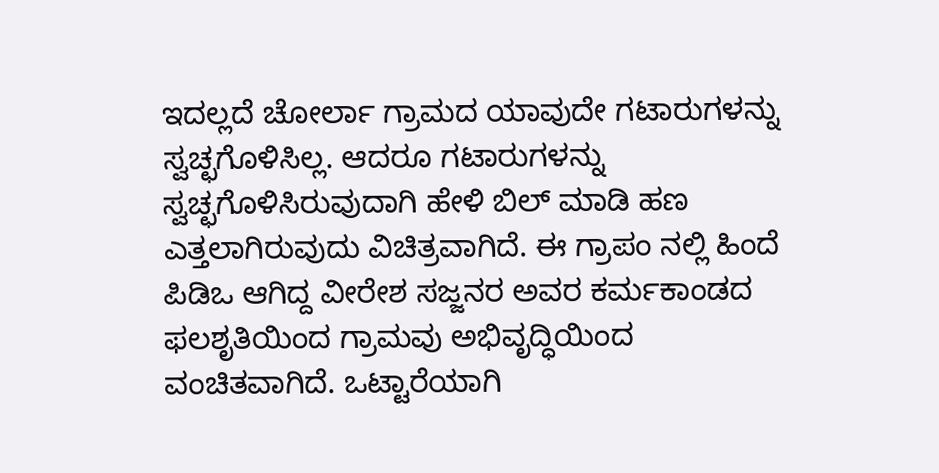ಇದಲ್ಲದೆ ಚೋರ್ಲಾ ಗ್ರಾಮದ ಯಾವುದೇ ಗಟಾರುಗಳನ್ನು ಸ್ವಚ್ಛಗೊಳಿಸಿಲ್ಲ. ಆದರೂ ಗಟಾರುಗಳನ್ನು ಸ್ವಚ್ಛಗೊಳಿಸಿರುವುದಾಗಿ ಹೇಳಿ ಬಿಲ್ ಮಾಡಿ ಹಣ ಎತ್ತಲಾಗಿರುವುದು ವಿಚಿತ್ರವಾಗಿದೆ. ಈ ಗ್ರಾಪಂ ನಲ್ಲಿ ಹಿಂದೆ ಪಿಡಿಒ ಆಗಿದ್ದ ವೀರೇಶ ಸಜ್ಜನರ ಅವರ ಕರ್ಮಕಾಂಡದ ಫಲಶೃತಿಯಿಂದ ಗ್ರಾಮವು ಅಭಿವೃದ್ಧಿಯಿಂದ ವಂಚಿತವಾಗಿದೆ. ಒಟ್ಟಾರೆಯಾಗಿ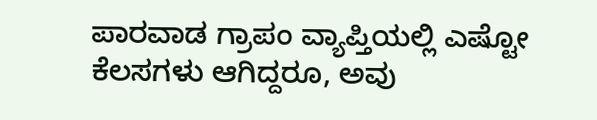ಪಾರವಾಡ ಗ್ರಾಪಂ ವ್ಯಾಪ್ತಿಯಲ್ಲಿ ಎಷ್ಟೋ ಕೆಲಸಗಳು ಆಗಿದ್ದರೂ, ಅವು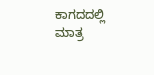ಕಾಗದದಲ್ಲಿ ಮಾತ್ರ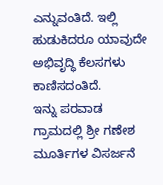ಎನ್ನುವಂತಿದೆ. ಇಲ್ಲಿ ಹುಡುಕಿದರೂ ಯಾವುದೇ ಅಭಿವೃದ್ಧಿ ಕೆಲಸಗಳು ಕಾಣಿಸದಂತಿದೆ.
ಇನ್ನು ಪರವಾಡ ಗ್ರಾಮದಲ್ಲಿ ಶ್ರೀ ಗಣೇಶ ಮೂರ್ತಿಗಳ ವಿಸರ್ಜನೆ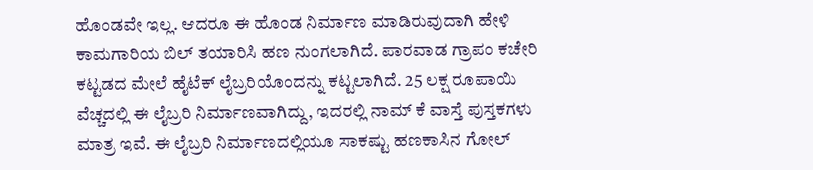ಹೊಂಡವೇ ಇಲ್ಲ. ಆದರೂ ಈ ಹೊಂಡ ನಿರ್ಮಾಣ ಮಾಡಿರುವುದಾಗಿ ಹೇಳಿ ಕಾಮಗಾರಿಯ ಬಿಲ್ ತಯಾರಿಸಿ ಹಣ ನುಂಗಲಾಗಿದೆ. ಪಾರವಾಡ ಗ್ರಾಪಂ ಕಚೇರಿ ಕಟ್ಟಡದ ಮೇಲೆ ಹೈಟೆಕ್ ಲೈಬ್ರರಿಯೊಂದನ್ನು ಕಟ್ಟಲಾಗಿದೆ. 25 ಲಕ್ಷ ರೂಪಾಯಿ ವೆಚ್ಚದಲ್ಲಿ ಈ ಲೈಬ್ರರಿ ನಿರ್ಮಾಣವಾಗಿದ್ದು, ಇದರಲ್ಲಿ ನಾಮ್ ಕೆ ವಾಸ್ತೆ ಪುಸ್ತಕಗಳು ಮಾತ್ರ ಇವೆ. ಈ ಲೈಬ್ರರಿ ನಿರ್ಮಾಣದಲ್ಲಿಯೂ ಸಾಕಷ್ಟು ಹಣಕಾಸಿನ ಗೋಲ್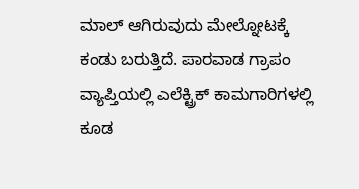ಮಾಲ್ ಆಗಿರುವುದು ಮೇಲ್ನೋಟಕ್ಕೆ ಕಂಡು ಬರುತ್ತಿದೆ. ಪಾರವಾಡ ಗ್ರಾಪಂ ವ್ಯಾಪ್ತಿಯಲ್ಲಿ ಎಲೆಕ್ಟ್ರಿಕ್ ಕಾಮಗಾರಿಗಳಲ್ಲಿ ಕೂಡ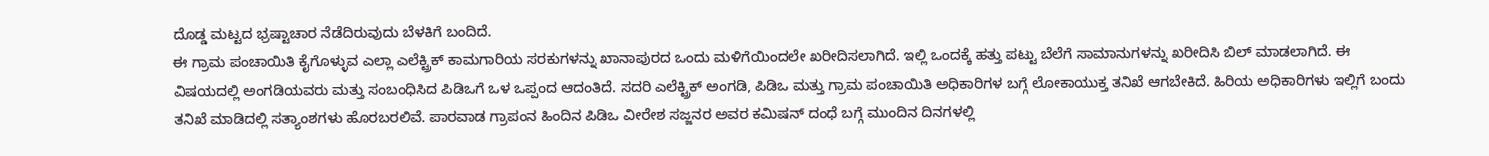ದೊಡ್ಡ ಮಟ್ಟದ ಭ್ರಷ್ಟಾಚಾರ ನೆಡೆದಿರುವುದು ಬೆಳಕಿಗೆ ಬಂದಿದೆ.
ಈ ಗ್ರಾಮ ಪಂಚಾಯಿತಿ ಕೈಗೊಳ್ಳುವ ಎಲ್ಲಾ ಎಲೆಕ್ಟ್ರಿಕ್ ಕಾಮಗಾರಿಯ ಸರಕುಗಳನ್ನು ಖಾನಾಪುರದ ಒಂದು ಮಳಿಗೆಯಿಂದಲೇ ಖರೀದಿಸಲಾಗಿದೆ. ಇಲ್ಲಿ ಒಂದಕ್ಕೆ ಹತ್ತು ಪಟ್ಟು ಬೆಲೆಗೆ ಸಾಮಾನುಗಳನ್ನು ಖರೀದಿಸಿ ಬಿಲ್ ಮಾಡಲಾಗಿದೆ. ಈ ವಿಷಯದಲ್ಲಿ ಅಂಗಡಿಯವರು ಮತ್ತು ಸಂಬಂಧಿಸಿದ ಪಿಡಿಒಗೆ ಒಳ ಒಪ್ಪಂದ ಆದಂತಿದೆ. ಸದರಿ ಎಲೆಕ್ಟ್ರಿಕ್ ಅಂಗಡಿ, ಪಿಡಿಒ ಮತ್ತು ಗ್ರಾಮ ಪಂಚಾಯಿತಿ ಅಧಿಕಾರಿಗಳ ಬಗ್ಗೆ ಲೋಕಾಯುಕ್ತ ತನಿಖೆ ಆಗಬೇಕಿದೆ. ಹಿರಿಯ ಅಧಿಕಾರಿಗಳು ಇಲ್ಲಿಗೆ ಬಂದು ತನಿಖೆ ಮಾಡಿದಲ್ಲಿ ಸತ್ಯಾಂಶಗಳು ಹೊರಬರಲಿವೆ. ಪಾರವಾಡ ಗ್ರಾಪಂನ ಹಿಂದಿನ ಪಿಡಿಒ ವೀರೇಶ ಸಜ್ಜನರ ಅವರ ಕಮಿಷನ್ ದಂಧೆ ಬಗ್ಗೆ ಮುಂದಿನ ದಿನಗಳಲ್ಲಿ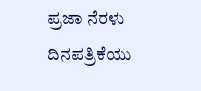ಪ್ರಜಾ ನೆರಳು ದಿನಪತ್ರಿಕೆಯು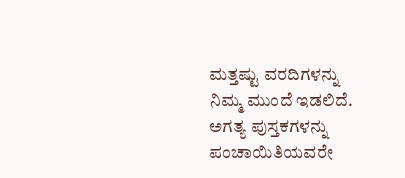ಮತ್ತಷ್ಟು ವರದಿಗಳನ್ನು ನಿಮ್ಮ ಮುಂದೆ ಇಡಲಿದೆ.
ಅಗತ್ಯ ಪುಸ್ತಕಗಳನ್ನು ಪಂಚಾಯಿತಿಯವರೇ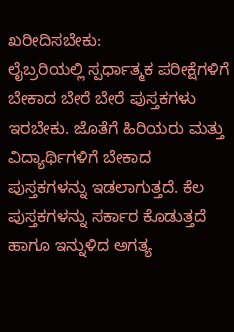ಖರೀದಿಸಬೇಕು:
ಲೈಬ್ರರಿಯಲ್ಲಿ ಸ್ಪರ್ಧಾತ್ಮಕ ಪರೀಕ್ಷೆಗಳಿಗೆ ಬೇಕಾದ ಬೇರೆ ಬೇರೆ ಪುಸ್ತಕಗಳು ಇರಬೇಕು. ಜೊತೆಗೆ ಹಿರಿಯರು ಮತ್ತು ವಿದ್ಯಾರ್ಥಿಗಳಿಗೆ ಬೇಕಾದ ಪುಸ್ತಕಗಳನ್ನು ಇಡಲಾಗುತ್ತದೆ. ಕೆಲ ಪುಸ್ತಕಗಳನ್ನು ಸರ್ಕಾರ ಕೊಡುತ್ತದೆ ಹಾಗೂ ಇನ್ನುಳಿದ ಅಗತ್ಯ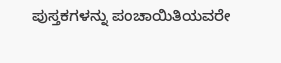ಪುಸ್ತಕಗಳನ್ನು ಪಂಚಾಯಿತಿಯವರೇ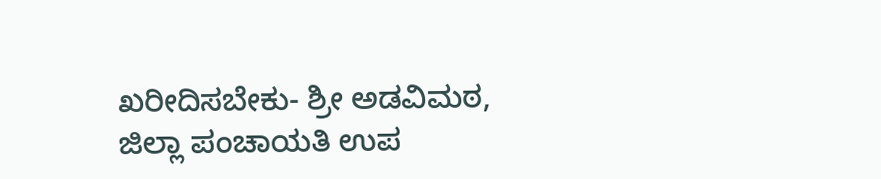ಖರೀದಿಸಬೇಕು- ಶ್ರೀ ಅಡವಿಮಠ, ಜಿಲ್ಲಾ ಪಂಚಾಯತಿ ಉಪ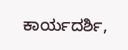ಕಾರ್ಯದರ್ಶಿ,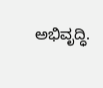ಅಭಿವೃದ್ಧಿ.